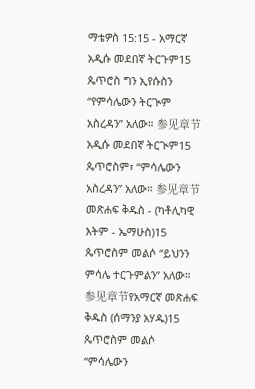ማቴዎስ 15:15 - አማርኛ አዲሱ መደበኛ ትርጉም15 ጴጥሮስ ግን ኢየሱስን “የምሳሌውን ትርጒም አስረዳን” አለው። 参见章节አዲሱ መደበኛ ትርጒም15 ጴጥሮስም፣ “ምሳሌውን አስረዳን” አለው። 参见章节መጽሐፍ ቅዱስ - (ካቶሊካዊ እትም - ኤማሁስ)15 ጴጥሮስም መልሶ “ይህንን ምሳሌ ተርጉምልን” አለው። 参见章节የአማርኛ መጽሐፍ ቅዱስ (ሰማንያ አሃዱ)15 ጴጥሮስም መልሶ “ምሳሌውን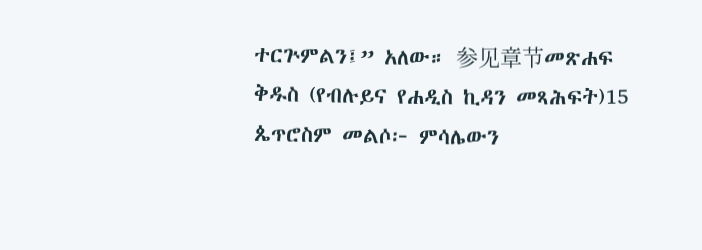ተርጕምልን፤” አለው። 参见章节መጽሐፍ ቅዱስ (የብሉይና የሐዲስ ኪዳን መጻሕፍት)15 ጴጥሮስም መልሶ፦ ምሳሌውን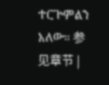ተርጕምልን አለው። 参见章节 |